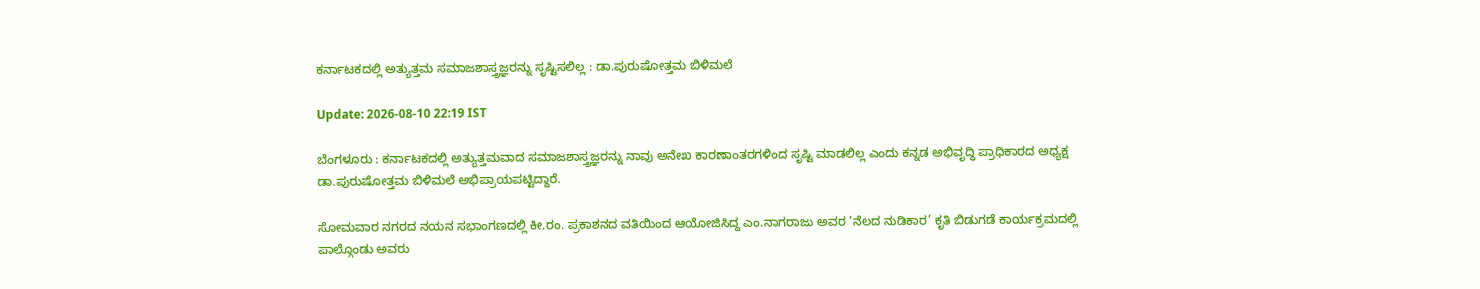ಕರ್ನಾಟಕದಲ್ಲಿ ಅತ್ಯುತ್ತಮ ಸಮಾಜಶಾಸ್ತ್ರಜ್ಞರನ್ನು ಸೃಷ್ಟಿಸಲಿಲ್ಲ : ಡಾ.ಪುರುಷೋತ್ತಮ ಬಿಳಿಮಲೆ

Update: 2026-08-10 22:19 IST

ಬೆಂಗಳೂರು : ಕರ್ನಾಟಕದಲ್ಲಿ ಅತ್ಯುತ್ತಮವಾದ ಸಮಾಜಶಾಸ್ತ್ರಜ್ಞರನ್ನು ನಾವು ಅನೇಖ ಕಾರಣಾಂತರಗಳಿಂದ ಸೃಷ್ಟಿ ಮಾಡಲಿಲ್ಲ ಎಂದು ಕನ್ನಡ ಅಭಿವೃದ್ಧಿ ಪ್ರಾಧಿಕಾರದ ಅಧ್ಯಕ್ಷ ಡಾ.ಪುರುಷೋತ್ತಮ ಬಿಳಿಮಲೆ ಅಭಿಪ್ರಾಯಪಟ್ಟಿದ್ದಾರೆ.

ಸೋಮವಾರ ನಗರದ ನಯನ ಸಭಾಂಗಣದಲ್ಲಿ ಕೀ.ರಂ. ಪ್ರಕಾಶನದ ವತಿಯಿಂದ ಆಯೋಜಿಸಿದ್ದ ಎಂ.ನಾಗರಾಜು ಅವರ ‘ನೆಲದ ನುಡಿಕಾರ’ ಕೃತಿ ಬಿಡುಗಡೆ ಕಾರ್ಯಕ್ರಮದಲ್ಲಿ ಪಾಲ್ಗೊಂಡು ಅವರು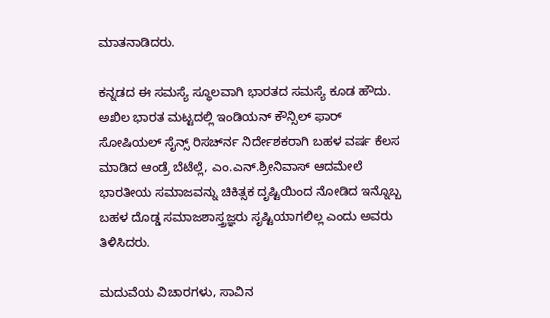ಮಾತನಾಡಿದರು.

ಕನ್ನಡದ ಈ ಸಮಸ್ಯೆ ಸ್ಥೂಲವಾಗಿ ಭಾರತದ ಸಮಸ್ಯೆ ಕೂಡ ಹೌದು. ಅಖಿಲ ಭಾರತ ಮಟ್ಟದಲ್ಲಿ ಇಂಡಿಯನ್ ಕೌನ್ಸಿಲ್ ಫಾರ್ ಸೋಷಿಯಲ್ ಸೈನ್ಸ್ ರಿಸರ್ಚ್‍ನ ನಿರ್ದೇಶಕರಾಗಿ ಬಹಳ ವರ್ಷ ಕೆಲಸ ಮಾಡಿದ ಆಂಡ್ರೆ ಬೆಟೆಲ್ಲೆ, ಎಂ.ಎನ್.ಶ್ರೀನಿವಾಸ್ ಆದಮೇಲೆ ಭಾರತೀಯ ಸಮಾಜವನ್ನು ಚಿಕಿತ್ಸಕ ದೃಷ್ಟಿಯಿಂದ ನೋಡಿದ ಇನ್ನೊಬ್ಬ ಬಹಳ ದೊಡ್ಡ ಸಮಾಜಶಾಸ್ತ್ರಜ್ಞರು ಸೃಷ್ಟಿಯಾಗಲಿಲ್ಲ ಎಂದು ಅವರು ತಿಳಿಸಿದರು.

ಮದುವೆಯ ವಿಚಾರಗಳು, ಸಾವಿನ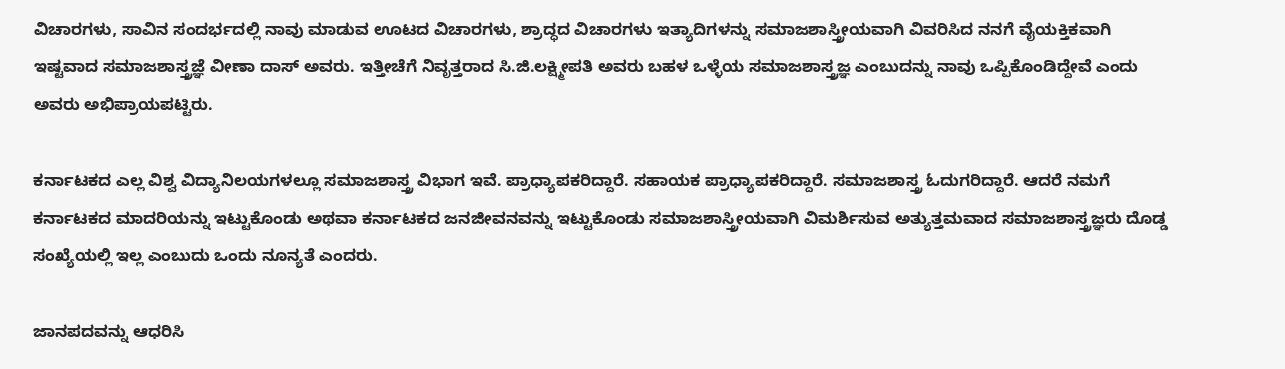ವಿಚಾರಗಳು, ಸಾವಿನ ಸಂದರ್ಭದಲ್ಲಿ ನಾವು ಮಾಡುವ ಊಟದ ವಿಚಾರಗಳು, ಶ್ರಾದ್ಧದ ವಿಚಾರಗಳು ಇತ್ಯಾದಿಗಳನ್ನು ಸಮಾಜಶಾಸ್ತ್ರೀಯವಾಗಿ ವಿವರಿಸಿದ ನನಗೆ ವೈಯಕ್ತಿಕವಾಗಿ ಇಷ್ಟವಾದ ಸಮಾಜಶಾಸ್ತ್ರಜ್ಞೆ ವೀಣಾ ದಾಸ್ ಅವರು. ಇತ್ತೀಚೆಗೆ ನಿವೃತ್ತರಾದ ಸಿ.ಜಿ.ಲಕ್ಷ್ಮೀಪತಿ ಅವರು ಬಹಳ ಒಳ್ಳೆಯ ಸಮಾಜಶಾಸ್ತ್ರಜ್ಞ ಎಂಬುದನ್ನು ನಾವು ಒಪ್ಪಿಕೊಂಡಿದ್ದೇವೆ ಎಂದು ಅವರು ಅಭಿಪ್ರಾಯಪಟ್ಟಿರು.

ಕರ್ನಾಟಕದ ಎಲ್ಲ ವಿಶ್ವ ವಿದ್ಯಾನಿಲಯಗಳಲ್ಲೂ ಸಮಾಜಶಾಸ್ತ್ರ ವಿಭಾಗ ಇವೆ. ಪ್ರಾಧ್ಯಾಪಕರಿದ್ದಾರೆ. ಸಹಾಯಕ ಪ್ರಾಧ್ಯಾಪಕರಿದ್ದಾರೆ. ಸಮಾಜಶಾಸ್ತ್ರ ಓದುಗರಿದ್ದಾರೆ. ಆದರೆ ನಮಗೆ ಕರ್ನಾಟಕದ ಮಾದರಿಯನ್ನು ಇಟ್ಟುಕೊಂಡು ಅಥವಾ ಕರ್ನಾಟಕದ ಜನಜೀವನವನ್ನು ಇಟ್ಟುಕೊಂಡು ಸಮಾಜಶಾಸ್ತ್ರೀಯವಾಗಿ ವಿಮರ್ಶಿಸುವ ಅತ್ಯುತ್ತಮವಾದ ಸಮಾಜಶಾಸ್ತ್ರಜ್ಞರು ದೊಡ್ಡ ಸಂಖ್ಯೆಯಲ್ಲಿ ಇಲ್ಲ ಎಂಬುದು ಒಂದು ನೂನ್ಯತೆ ಎಂದರು.

ಜಾನಪದವನ್ನು ಆಧರಿಸಿ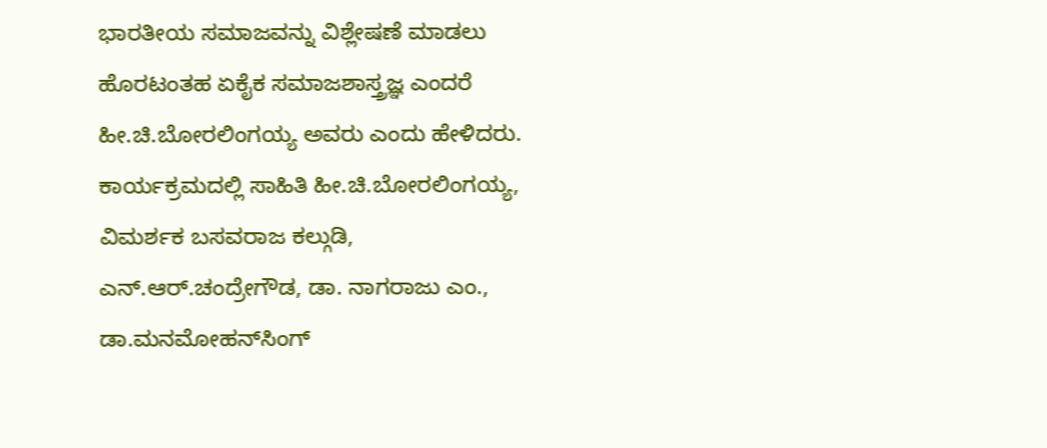ಭಾರತೀಯ ಸಮಾಜವನ್ನು ವಿಶ್ಲೇಷಣೆ ಮಾಡಲು ಹೊರಟಂತಹ ಏಕೈಕ ಸಮಾಜಶಾಸ್ತ್ರಜ್ಞ ಎಂದರೆ ಹೀ.ಚಿ.ಬೋರಲಿಂಗಯ್ಯ ಅವರು ಎಂದು ಹೇಳಿದರು. ಕಾರ್ಯಕ್ರಮದಲ್ಲಿ ಸಾಹಿತಿ ಹೀ.ಚಿ.ಬೋರಲಿಂಗಯ್ಯ, ವಿಮರ್ಶಕ ಬಸವರಾಜ ಕಲ್ಗುಡಿ, ಎನ್.ಆರ್.ಚಂದ್ರೇಗೌಡ, ಡಾ. ನಾಗರಾಜು ಎಂ., ಡಾ.ಮನಮೋಹನ್‍ಸಿಂಗ್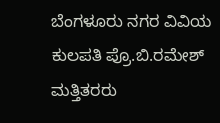ಬೆಂಗಳೂರು ನಗರ ವಿವಿಯ ಕುಲಪತಿ ಪ್ರೊ.ಬಿ.ರಮೇಶ್ ಮತ್ತಿತರರು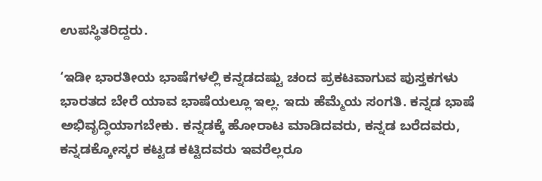ಉಪಸ್ಥಿತರಿದ್ದರು.

‘ಇಡೀ ಭಾರತೀಯ ಭಾಷೆಗಳಲ್ಲಿ ಕನ್ನಡದಷ್ಟು ಚಂದ ಪ್ರಕಟವಾಗುವ ಪುಸ್ತಕಗಳು ಭಾರತದ ಬೇರೆ ಯಾವ ಭಾಷೆಯಲ್ಲೂ ಇಲ್ಲ. ಇದು ಹೆಮ್ಮೆಯ ಸಂಗತಿ. ಕನ್ನಡ ಭಾಷೆ ಅಭಿವೃದ್ಧಿಯಾಗಬೇಕು. ಕನ್ನಡಕ್ಕೆ ಹೋರಾಟ ಮಾಡಿದವರು, ಕನ್ನಡ ಬರೆದವರು, ಕನ್ನಡಕ್ಕೋಸ್ಕರ ಕಟ್ಟಡ ಕಟ್ಟಿದವರು ಇವರೆಲ್ಲರೂ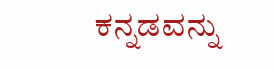ಕನ್ನಡವನ್ನು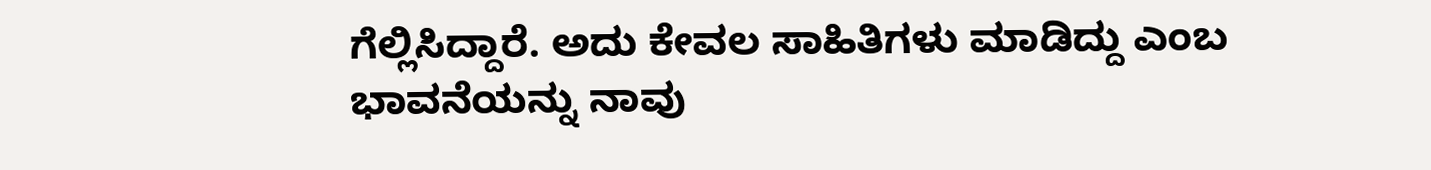ಗೆಲ್ಲಿಸಿದ್ದಾರೆ. ಅದು ಕೇವಲ ಸಾಹಿತಿಗಳು ಮಾಡಿದ್ದು ಎಂಬ ಭಾವನೆಯನ್ನು ನಾವು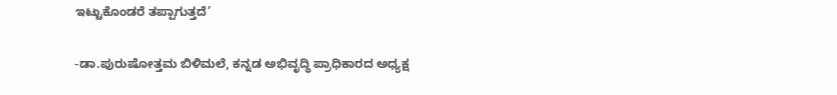ಇಟ್ಟುಕೊಂಡರೆ ತಪ್ಪಾಗುತ್ತದೆ’

-ಡಾ.ಪುರುಷೋತ್ತಮ ಬಿಳಿಮಲೆ, ಕನ್ನಡ ಅಭಿವೃದ್ಧಿ ಪ್ರಾಧಿಕಾರದ ಅಧ್ಯಕ್ಷ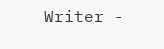Writer -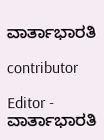ವಾರ್ತಾಭಾರತಿ

contributor

Editor - ವಾರ್ತಾಭಾರತಿ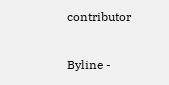contributor

Byline -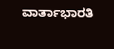ವಾರ್ತಾಭಾರತಿ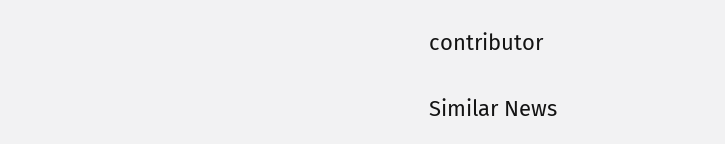contributor

Similar News